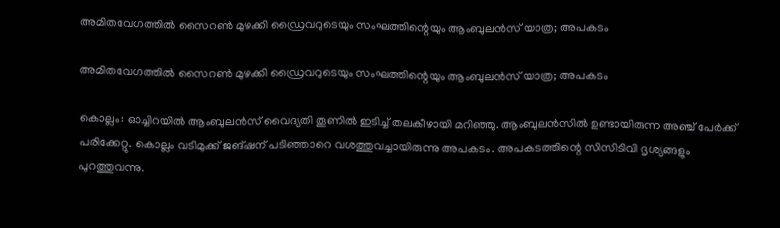അമിതവേഗത്തില്‍ സൈറണ്‍ മുഴക്കി ഡ്രൈവറുടെയും സംഘത്തിന്റെയും ആംബുലന്‍സ് യാത്ര; അപകടം

അമിതവേഗത്തില്‍ സൈറണ്‍ മുഴക്കി ഡ്രൈവറുടെയും സംഘത്തിന്റെയും ആംബുലന്‍സ് യാത്ര; അപകടം

കൊല്ലം: ഓച്ചിറയില്‍ ആംബുലന്‍സ് വൈദ്യതി തൂണില്‍ ഇടിച്ച് തലകീഴായി മറിഞ്ഞു. ആംബുലന്‍സില്‍ ഉണ്ടായിരുന്ന അഞ്ച് പേര്‍ക്ക് പരിക്കേറ്റു. കൊല്ലം വടിമുക്ക് ജങ്ഷന് പടിഞ്ഞാറെ വശത്തുവച്ചായിരുന്നു അപകടം. അപകടത്തിന്റെ സിസിടിവി ദൃശ്യങ്ങളും പുറത്തുവന്നു.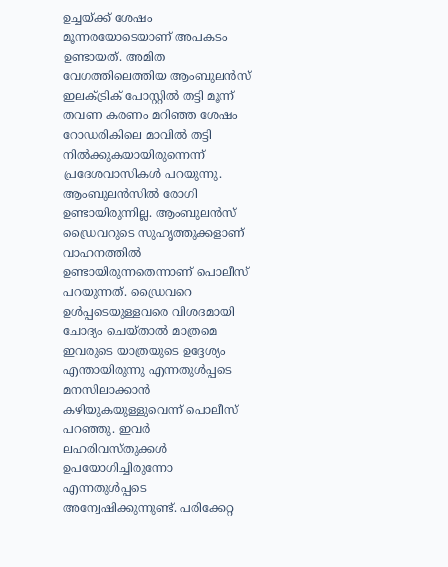ഉച്ചയ്ക്ക് ശേഷം മൂന്നരയോടെയാണ് അപകടം ഉണ്ടായത്. അമിത വേഗത്തിലെത്തിയ ആംബുലന്‍സ് ഇലക്ട്രിക് പോസ്റ്റില്‍ തട്ടി മൂന്ന് തവണ കരണം മറിഞ്ഞ ശേഷം റോഡരികിലെ മാവില്‍ തട്ടി നില്‍ക്കുകയായിരുന്നെന്ന് പ്രദേശവാസികള്‍ പറയുന്നു. ആംബുലന്‍സില്‍ രോഗി ഉണ്ടായിരുന്നില്ല. ആംബുലന്‍സ് ഡ്രൈവറുടെ സുഹൃത്തുക്കളാണ് വാഹനത്തില്‍ ഉണ്ടായിരുന്നതെന്നാണ് പൊലീസ് പറയുന്നത്. ഡ്രൈവറെ ഉള്‍പ്പടെയുള്ളവരെ വിശദമായി ചോദ്യം ചെയ്താല്‍ മാത്രമെ ഇവരുടെ യാത്രയുടെ ഉദ്ദേശ്യം എന്തായിരുന്നു എന്നതുള്‍പ്പടെ മനസിലാക്കാന്‍ കഴിയുകയുള്ളുവെന്ന് പൊലീസ് പറഞ്ഞു. ഇവര്‍ ലഹരിവസ്തുക്കള്‍ ഉപയോഗിച്ചിരുന്നോ എന്നതുള്‍പ്പടെ അന്വേഷിക്കുന്നുണ്ട്. പരിക്കേറ്റ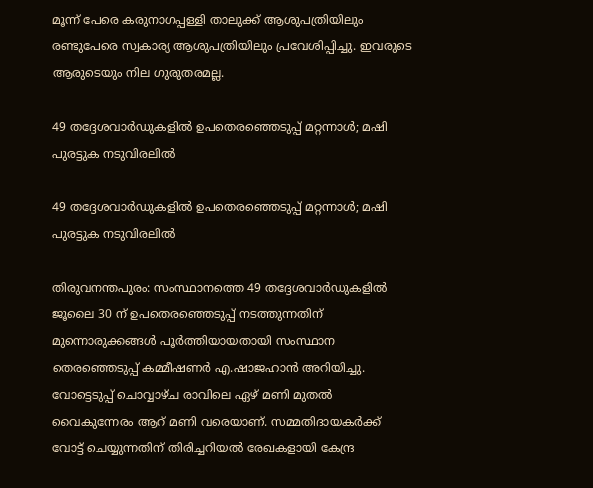മൂന്ന് പേരെ കരുനാഗപ്പള്ളി താലുക്ക് ആശുപത്രിയിലും രണ്ടുപേരെ സ്വകാര്യ ആശുപത്രിയിലും പ്രവേശിപ്പിച്ചു. ഇവരുടെ ആരുടെയും നില ഗുരുതരമല്ല.

49 തദ്ദേശവാര്‍ഡുകളില്‍ ഉപതെരഞ്ഞെടുപ്പ് മറ്റന്നാള്‍; മഷി പുരട്ടുക നടുവിരലില്‍

49 തദ്ദേശവാര്‍ഡുകളില്‍ ഉപതെരഞ്ഞെടുപ്പ് മറ്റന്നാള്‍; മഷി പുരട്ടുക നടുവിരലില്‍

തിരുവനന്തപുരം: സംസ്ഥാനത്തെ 49 തദ്ദേശവാര്‍ഡുകളില്‍ ജൂലൈ 30 ന് ഉപതെരഞ്ഞെടുപ്പ് നടത്തുന്നതിന് മുന്നൊരുക്കങ്ങള്‍ പൂര്‍ത്തിയായതായി സംസ്ഥാന തെരഞ്ഞെടുപ്പ് കമ്മീഷണര്‍ എ.ഷാജഹാന്‍ അറിയിച്ചു. വോട്ടെടുപ്പ് ചൊവ്വാഴ്ച രാവിലെ ഏഴ് മണി മുതല്‍ വൈകുന്നേരം ആറ് മണി വരെയാണ്. സമ്മതിദായകര്‍ക്ക് വോട്ട് ചെയ്യുന്നതിന് തിരിച്ചറിയല്‍ രേഖകളായി കേന്ദ്ര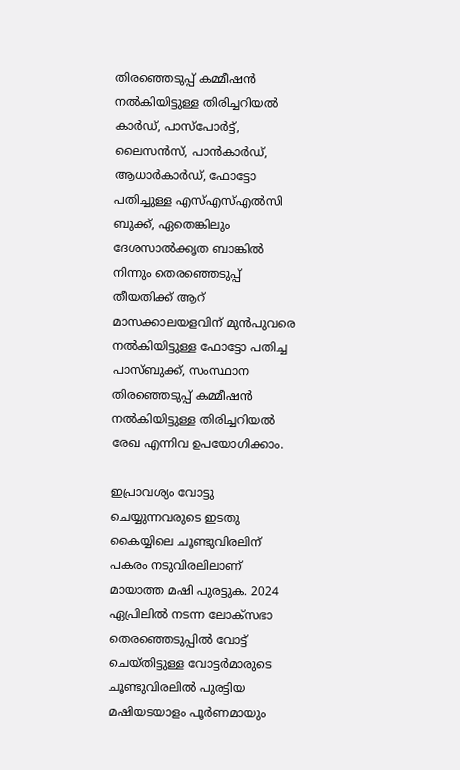തിരഞ്ഞെടുപ്പ് കമ്മീഷന്‍ നല്‍കിയിട്ടുള്ള തിരിച്ചറിയല്‍ കാര്‍ഡ്, പാസ്‌പോര്‍ട്ട്, ലൈസന്‍സ്, പാന്‍കാര്‍ഡ്, ആധാര്‍കാര്‍ഡ്, ഫോട്ടോ പതിച്ചുള്ള എസ്എസ്എല്‍സി ബുക്ക്, ഏതെങ്കിലും ദേശസാല്‍ക്കൃത ബാങ്കില്‍ നിന്നും തെരഞ്ഞെടുപ്പ് തീയതിക്ക് ആറ് മാസക്കാലയളവിന് മുന്‍പുവരെ നല്‍കിയിട്ടുള്ള ഫോട്ടോ പതിച്ച പാസ്ബുക്ക്, സംസ്ഥാന തിരഞ്ഞെടുപ്പ് കമ്മീഷന്‍ നല്‍കിയിട്ടുള്ള തിരിച്ചറിയല്‍ രേഖ എന്നിവ ഉപയോഗിക്കാം.

ഇപ്രാവശ്യം വോട്ടു ചെയ്യുന്നവരുടെ ഇടതു കൈയ്യിലെ ചൂണ്ടുവിരലിന് പകരം നടുവിരലിലാണ് മായാത്ത മഷി പുരട്ടുക. 2024 ഏപ്രിലില്‍ നടന്ന ലോക്‌സഭാ തെരഞ്ഞെടുപ്പില്‍ വോട്ട് ചെയ്തിട്ടുള്ള വോട്ടര്‍മാരുടെ ചൂണ്ടുവിരലില്‍ പുരട്ടിയ മഷിയടയാളം പൂര്‍ണമായും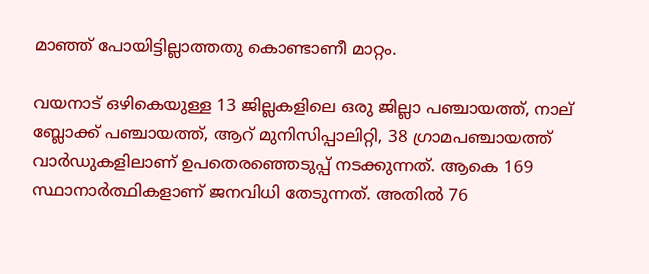മാഞ്ഞ് പോയിട്ടില്ലാത്തതു കൊണ്ടാണീ മാറ്റം.

വയനാട് ഒഴികെയുള്ള 13 ജില്ലകളിലെ ഒരു ജില്ലാ പഞ്ചായത്ത്, നാല് ബ്ലോക്ക് പഞ്ചായത്ത്, ആറ് മുനിസിപ്പാലിറ്റി, 38 ഗ്രാമപഞ്ചായത്ത് വാര്‍ഡുകളിലാണ് ഉപതെരഞ്ഞെടുപ്പ് നടക്കുന്നത്. ആകെ 169 സ്ഥാനാര്‍ത്ഥികളാണ് ജനവിധി തേടുന്നത്. അതില്‍ 76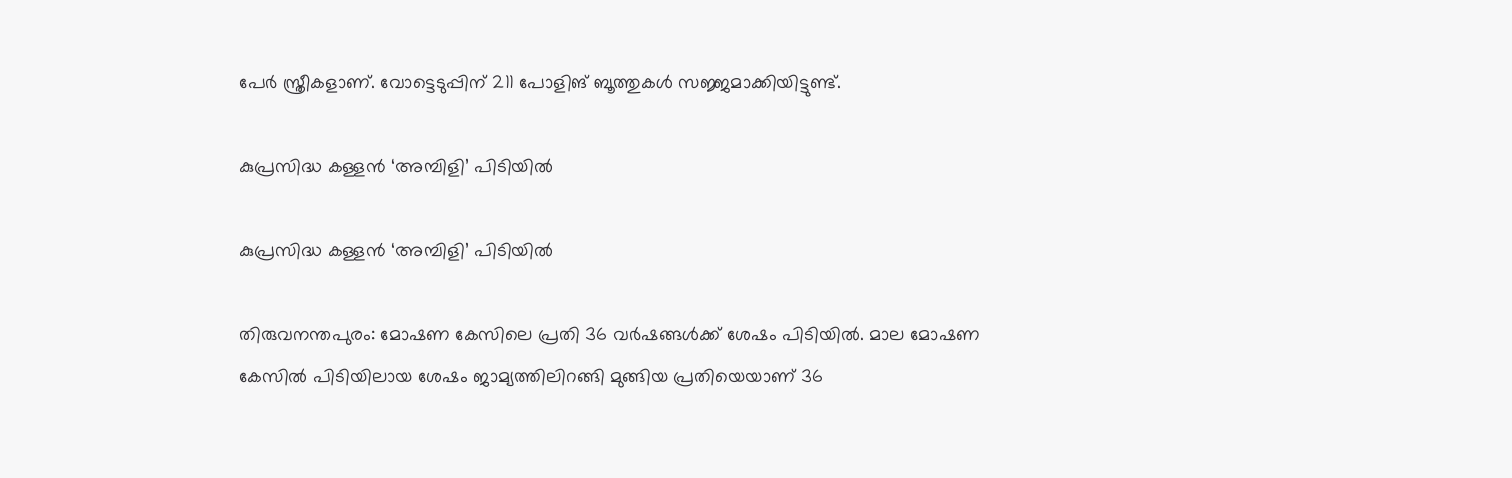പേര്‍ സ്ത്രീകളാണ്. വോട്ടെടുപ്പിന് 211 പോളിങ് ബൂത്തുകള്‍ സജ്ജമാക്കിയിട്ടുണ്ട്.

കുപ്രസിദ്ധ കള്ളന്‍ ‘അമ്പിളി’ പിടിയില്‍

കുപ്രസിദ്ധ കള്ളന്‍ ‘അമ്പിളി’ പിടിയില്‍

തിരുവനന്തപുരം: മോഷണ കേസിലെ പ്രതി 36 വര്‍ഷങ്ങള്‍ക്ക് ശേഷം പിടിയില്‍. മാല മോഷണ കേസില്‍ പിടിയിലായ ശേഷം ജാമ്യത്തിലിറങ്ങി മുങ്ങിയ പ്രതിയെയാണ് 36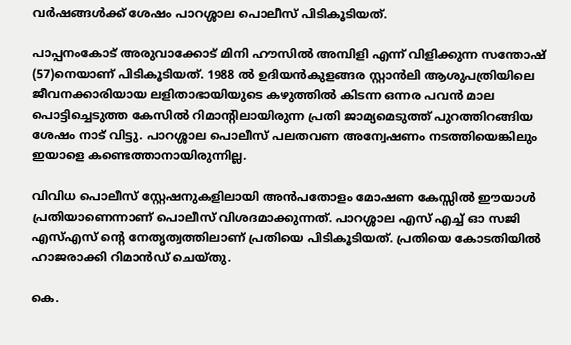വര്‍ഷങ്ങള്‍ക്ക് ശേഷം പാറശ്ശാല പൊലീസ് പിടികൂടിയത്.

പാപ്പനംകോട് അരുവാക്കോട് മിനി ഹൗസില്‍ അമ്പിളി എന്ന് വിളിക്കുന്ന സന്തോഷ് (57)നെയാണ് പിടികൂടിയത്. 1988 ല്‍ ഉദിയന്‍കുളങ്ങര സ്റ്റാന്‍ലി ആശുപത്രിയിലെ ജീവനക്കാരിയായ ലളിതാഭായിയുടെ കഴുത്തില്‍ കിടന്ന ഒന്നര പവന്‍ മാല പൊട്ടിച്ചെടുത്ത കേസില്‍ റിമാന്റിലായിരുന്ന പ്രതി ജാമ്യമെടുത്ത് പുറത്തിറങ്ങിയ ശേഷം നാട് വിട്ടു. പാറശ്ശാല പൊലീസ് പലതവണ അന്വേഷണം നടത്തിയെങ്കിലും ഇയാളെ കണ്ടെത്താനായിരുന്നില്ല.

വിവിധ പൊലീസ് സ്റ്റേഷനുകളിലായി അന്‍പതോളം മോഷണ കേസ്സില്‍ ഈയാള്‍ പ്രതിയാണെന്നാണ് പൊലീസ് വിശദമാക്കുന്നത്. പാറശ്ശാല എസ് എച്ച് ഓ സജി എസ്എസ് ന്റെ നേതൃത്വത്തിലാണ് പ്രതിയെ പിടികൂടിയത്. പ്രതിയെ കോടതിയില്‍ ഹാജരാക്കി റിമാന്‍ഡ് ചെയ്തു.

കെ.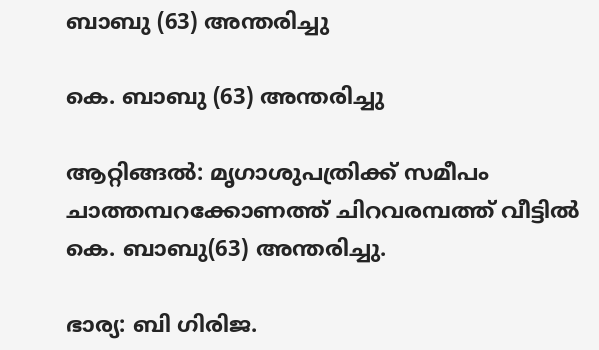ബാബു (63) അന്തരിച്ചു

കെ. ബാബു (63) അന്തരിച്ചു

ആറ്റിങ്ങൽ: മൃഗാശുപത്രിക്ക് സമീപം ചാത്തമ്പറക്കോണത്ത് ചിറവരമ്പത്ത് വീട്ടിൽ
കെ. ബാബു(63) അന്തരിച്ചു.

ഭാര്യ: ബി ഗിരിജ.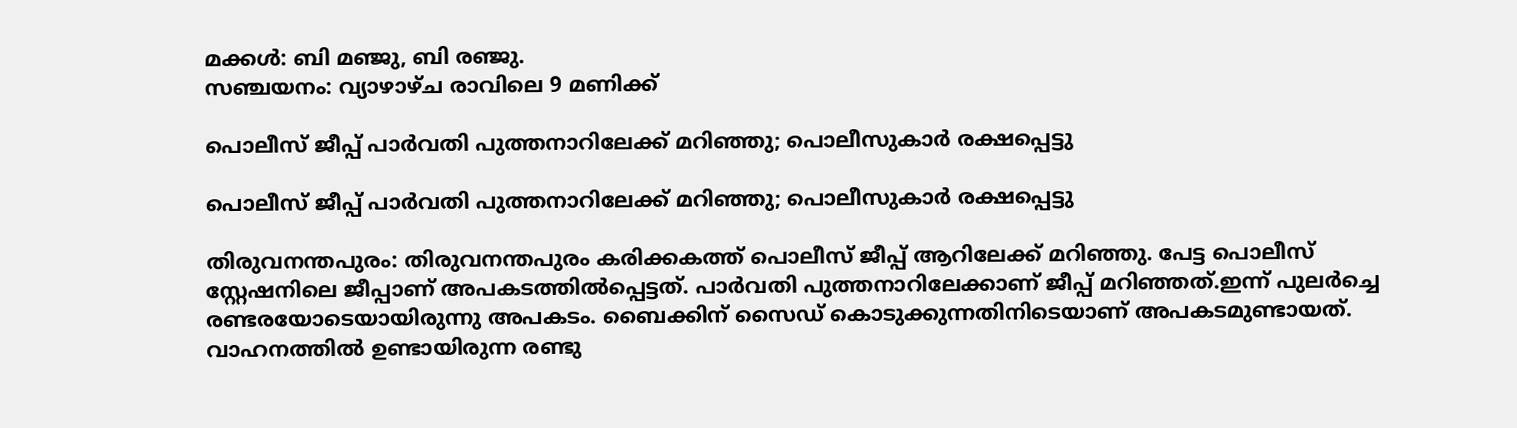മക്കൾ: ബി മഞ്ജു, ബി രഞ്ജു.
സഞ്ചയനം: വ്യാഴാഴ്ച രാവിലെ 9 മണിക്ക്

പൊലീസ് ജീപ്പ് പാർവതി പുത്തനാറിലേക്ക് മറിഞ്ഞു; പൊലീസുകാർ രക്ഷപ്പെട്ടു

പൊലീസ് ജീപ്പ് പാർവതി പുത്തനാറിലേക്ക് മറിഞ്ഞു; പൊലീസുകാർ രക്ഷപ്പെട്ടു

തിരുവനന്തപുരം: തിരുവനന്തപുരം കരിക്കകത്ത് പൊലീസ് ജീപ്പ് ആറിലേക്ക് മറിഞ്ഞു. പേട്ട പൊലീസ് സ്റ്റേഷനിലെ ജീപ്പാണ് അപകടത്തിൽപ്പെട്ടത്. പാർവതി പുത്തനാറിലേക്കാണ് ജീപ്പ് മറിഞ്ഞത്.ഇന്ന് പുലർച്ചെ രണ്ടരയോടെയായിരുന്നു അപകടം. ബൈക്കിന് സൈഡ് കൊടുക്കുന്നതിനിടെയാണ് അപകടമുണ്ടായത്. വാഹനത്തിൽ ഉണ്ടായിരുന്ന രണ്ടു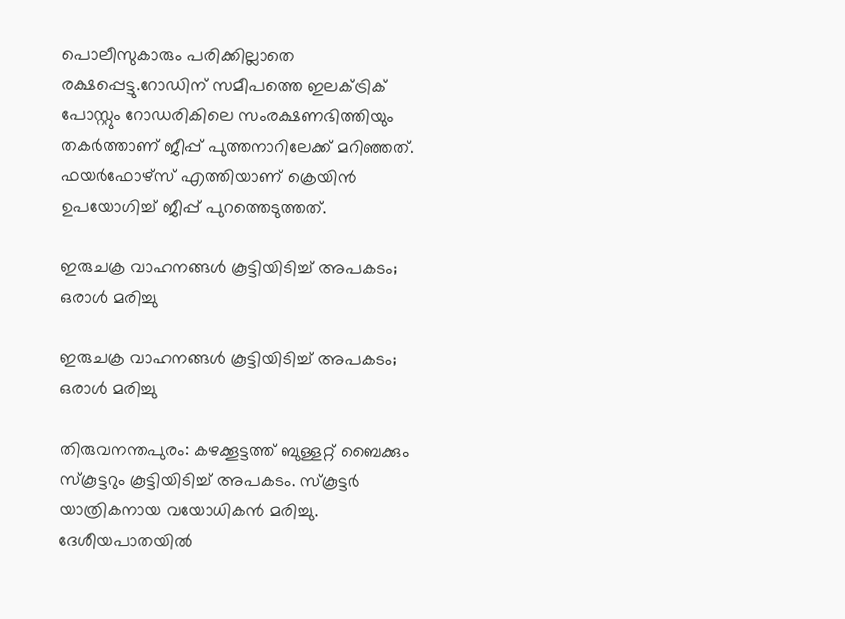പൊലീസുകാരും പരിക്കില്ലാതെ രക്ഷപ്പെട്ടു.റോഡിന് സമീപത്തെ ഇലക്ട്രിക് പോസ്റ്റും റോഡരികിലെ സംരക്ഷണഭിത്തിയും തകർത്താണ് ജീപ്പ് പുത്തനാറിലേക്ക് മറിഞ്ഞത്. ഫയർഫോഴ്സ് എത്തിയാണ് ക്രെയിൻ ഉപയോഗിച്ച് ജീപ്പ് പുറത്തെടുത്തത്.

ഇരുചക്ര വാഹനങ്ങൾ കൂട്ടിയിടിച്ച് അപകടം; ഒരാൾ മരിച്ചു

ഇരുചക്ര വാഹനങ്ങൾ കൂട്ടിയിടിച്ച് അപകടം; ഒരാൾ മരിച്ചു

തിരുവനന്തപുരം: കഴക്കൂട്ടത്ത് ബുള്ളറ്റ് ബൈക്കും സ്കൂട്ടറും കൂട്ടിയിടിച്ച് അപകടം. സ്കൂട്ടർ യാത്രികനായ വയോധികൻ മരിച്ചു. ദേശീയപാതയിൽ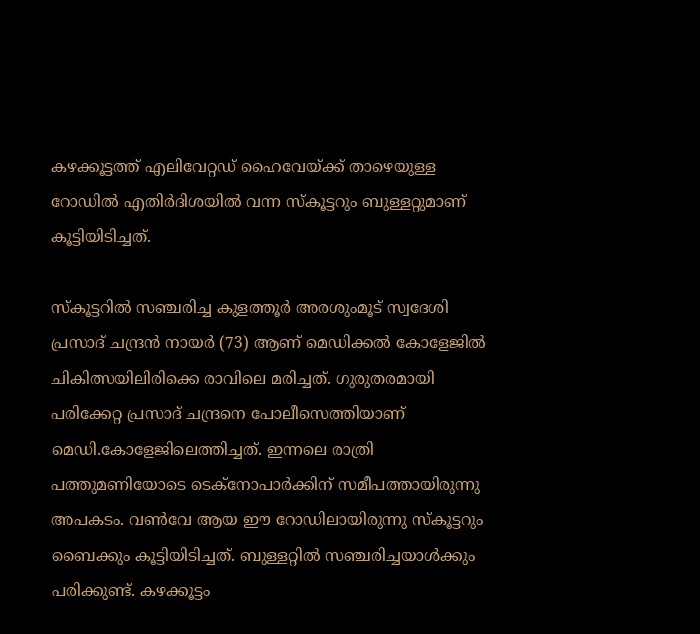കഴക്കൂട്ടത്ത് എലിവേറ്റഡ് ഹൈവേയ്ക്ക് താഴെയുള്ള റോഡിൽ എതിർദിശയിൽ വന്ന സ്കൂട്ടറും ബുള്ളറ്റുമാണ് കൂട്ടിയിടിച്ചത്.

സ്കൂട്ടറിൽ സഞ്ചരിച്ച കുളത്തൂർ അരശുംമൂട് സ്വദേശി പ്രസാദ് ചന്ദ്രൻ നായർ (73) ആണ് മെഡിക്കൽ കോളേജിൽ ചികിത്സയിലിരിക്കെ രാവിലെ മരിച്ചത്. ഗുരുതരമായി പരിക്കേറ്റ പ്രസാദ് ചന്ദ്രനെ പോലീസെത്തിയാണ് മെഡി.കോളേജിലെത്തിച്ചത്. ഇന്നലെ രാത്രി പത്തുമണിയോടെ ടെക്നോപാർക്കിന് സമീപത്തായിരുന്നു അപകടം. വൺവേ ആയ ഈ റോഡിലായിരുന്നു സ്കൂട്ടറും ബൈക്കും കൂട്ടിയിടിച്ചത്. ബുള്ളറ്റിൽ സഞ്ചരിച്ചയാൾക്കും പരിക്കുണ്ട്. കഴക്കൂട്ടം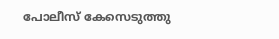പോലീസ് കേസെടുത്തു